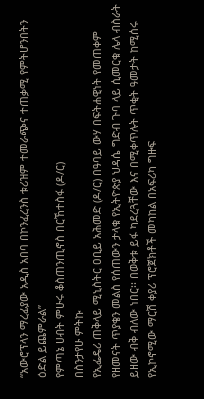“አውሮፕላን ማረፊያው አዲስ አበባ በኮንፈረንስ ቱሪዝም ተመራጭና ተጠቃሚ የምትሆንበትን ዕድል ይጨምራል”
የምጣኔ ሀብት ምሁሩ ቆስጠንጢኖስ በርኸተስፋ (ዶ/ር)
በስንታየሁ ምትኩ
የኢፌዴሪ ጠቅላይ ሚኒስትር ዐቢይ አሕመድ (ዶ/ር) በዓባይ ውሃ በፍትሐዊነት የመጠቀም የዘመናት ጥያቄን መልስ የሰጠውን ታላቁ የኢትዮጵያ ህዳሴ ግድብ ጉባ ላይ ሲመርቁ ሌላ ብስራት ይዘው ብቅ ብለው ነበር፡፡ በወቅቱ ይፋ ካደረጓቸው እና በሚቀጥሉት ጥቂት ዓመታት ከሚሰሩ የኢኮኖሚው ማርሽ ቀያሪ ፕሮጀክቶች መካከል በአፍሪካ ግዙፍ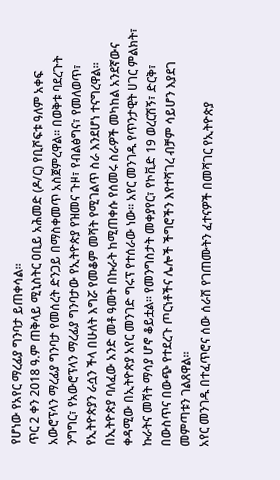የሆነው የአየር ማረፊያ ግንባታ ይጠቀሳል፡፡
ጥር 2 ቀን 2018 ዓ.ም ጠቅላይ ሚኒስትር ዐቢይ አሕመድ (ዶ/ር) የቢሾፍቱ ዓለም አቀፍ አውሮፕላን ማረፊያ ግንባታ የመሰረት ድንጋይ በማስቀመጥ አስጀምረዋል፡፡ በወቅቱ ባደረጉት ንግግር፣ የአውሮፕላን ማረፊያ ግንባታው የኢትዮጵያ የዝመና ጉዞ፣ የብልፅግና፣ የመለወጥ፣ የኢትዮጵያን ራሷን ችላ በሁለት እግሯ የመቆም መሻት የሚገልጥ ስራ እንደሆነ ተናግረዋል፡፡
በኢትዮጵያ ባለፈው አንድ መቶ ዓመት በኩራት ከሚጠቀሱ የሰመሩ ስራዎች መካከል አንደኛውና ቀዳሚው በኢትዮጵያ አየር መንገድ ግሩፕ የተሰራው ነው፡፡ አየር መንገዱ የጥንታዊት ሀገር ምልክት፣ ኩራትና መሻት ማሳያ ሆኖ ቆይቷል፡፡ የመንግስታት መቀያየር፣ የኮቪድ 19 ወረርሽኝ፣ ድርቅ፣ በውስጥና በውጭ የተደረጉ ጦርነቶችና ሌሎች ችግሮችን እየተሻገረ ብቻም ሳይሆን እያደገ መምጣቱን ገልጸዋል፡፡
አየር መንገዱ በተፈጥሮና ሰው ሰራሽ የገጠሙትን ፈተናዎች በመሻገር የኢትዮጵያ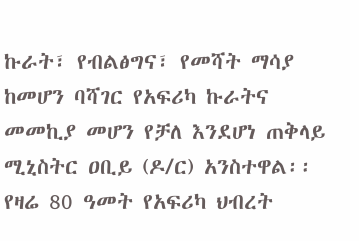ኩራት፣ የብልፅግና፣ የመሻት ማሳያ ከመሆን ባሻገር የአፍሪካ ኩራትና መመኪያ መሆን የቻለ እንደሆነ ጠቅላይ ሚኒስትር ዐቢይ (ዶ/ር) አንስተዋል፡፡ የዛሬ 80 ዓመት የአፍሪካ ህብረት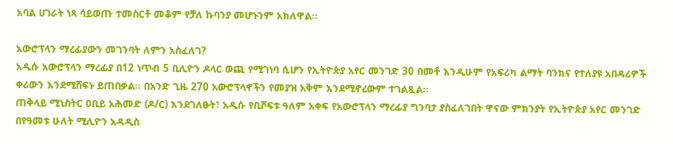አባል ሀገራት ነጻ ሳይወጡ ተመስርቶ መቆም የቻለ ኩባንያ መሆኑንም አክለዋል፡፡

አውሮፕላን ማረፊያውን መገንባት ለምን አስፈለገ?
አዲሱ አውሮፕላን ማረፊያ በ12 ነጥብ 5 ቢሊዮን ዶላር ወጪ የሚገነባ ሲሆን የኢትዮጵያ አየር መንገድ 30 በመቶ እንዲሁም የአፍሪካ ልማት ባንክና የተለያዩ አበዳሪዎች ቀሪውን እንደሚሸፍኑ ይጠበቃል፡፡ በአንድ ጊዜ 270 አውሮፕላኖችን የመያዝ አቅም እንደሚኖረውም ተገልጿል፡፡
ጠቅላይ ሚኒስትር ዐቢይ አሕመድ (ዶ/ር) እንደገለፁት፣ አዲሱ የቢሾፍቱ ዓለም አቀፍ የአውሮፕላን ማረፊያ ግንባታ ያስፈለገበት ዋናው ምክንያት የኢትዮጵያ አየር መንገድ በየዓመቱ ሁለት ሚሊዮን አዳዲስ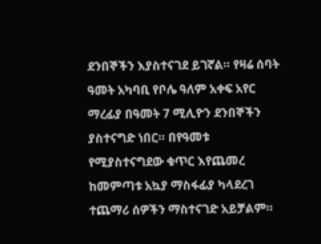ደንበኞችን እያስተናገደ ይገኛል። የዛሬ ሰባት ዓመት አካባቢ የቦሌ ዓለም አቀፍ አየር ማረፊያ በዓመት 7 ሚሊዮን ደንበኞችን ያስተናግድ ነበር። በየዓመቱ የሚያስተናግደው ቁጥር እየጨመረ ከመምጣቱ አኳያ ማስፋፊያ ካላደረገ ተጨማሪ ሰዎችን ማስተናገድ አይቻልም።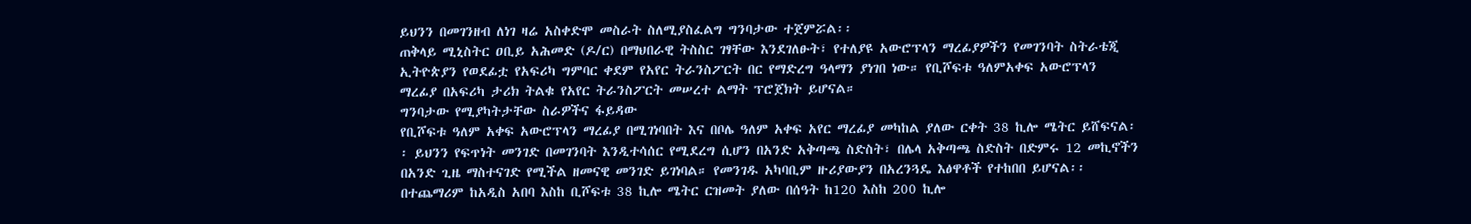ይህንን በመገንዘብ ለነገ ዛሬ አስቀድሞ መስራት ስለሚያስፈልግ ግንባታው ተጀምሯል፡፡
ጠቅላይ ሚኒስትር ዐቢይ አሕመድ (ዶ/ር) በማህበራዊ ትስስር ገፃቸው እንደገለፁት፣ የተለያዩ አውሮፕላን ማረፊያዎችን የመገንባት ስትራቴጂ ኢትዮጵያን የወደፊቷ የአፍሪካ ግምባር ቀደም የአየር ትራንስፖርት በር የማድረግ ዓላማን ያነገበ ነው። የቢሾፍቱ ዓለምአቀፍ አውሮፕላን ማረፊያ በአፍሪካ ታሪክ ትልቁ የአየር ትራንስፖርት መሠረተ ልማት ፕሮጀክት ይሆናል።
ግንባታው የሚያካትታቸው ስራዎችና ፋይዳው
የቢሾፍቱ ዓለም አቀፍ አውሮፕላን ማረፊያ በሚገነባበት እና በቦሌ ዓለም አቀፍ አየር ማረፊያ መካከል ያለው ርቀት 38 ኪሎ ሜትር ይሸፍናል፡፡ ይህንን የፍጥነት መንገድ በመገንባት እንዲተሳሰር የሚደረግ ሲሆን በአንድ አቅጣጫ ስድስት፣ በሌላ አቅጣጫ ስድስት በድምሩ 12 መኪኖችን በአንድ ጊዜ ማስተናገድ የሚችል ዘመናዊ መንገድ ይገነባል። የመንገዱ አካባቢም ዙሪያውያን በአረንጓዴ እፅዋቶች የተከበበ ይሆናል፡፡ በተጨማሪም ከአዲስ አበባ እስከ ቢሾፍቱ 38 ኪሎ ሜትር ርዝመት ያለው በሰዓት ከ120 እስከ 200 ኪሎ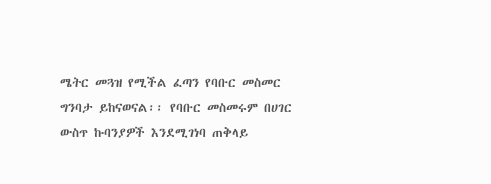ሜትር መጓዝ የሚችል ፈጣን የባቡር መስመር ግንባታ ይከናወናል፡፡ የባቡር መስመሩም በሀገር ውስጥ ኩባንያዎች እንደሚገነባ ጠቅላይ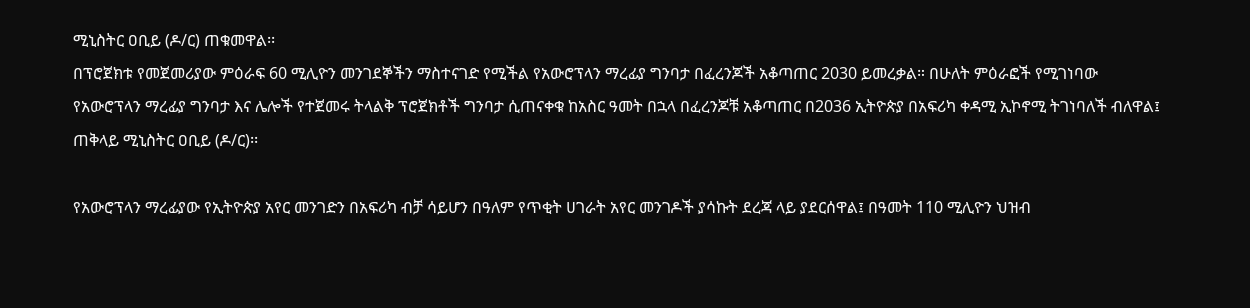ሚኒስትር ዐቢይ (ዶ/ር) ጠቁመዋል፡፡
በፕሮጀክቱ የመጀመሪያው ምዕራፍ 60 ሚሊዮን መንገደኞችን ማስተናገድ የሚችል የአውሮፕላን ማረፊያ ግንባታ በፈረንጆች አቆጣጠር 2030 ይመረቃል። በሁለት ምዕራፎች የሚገነባው የአውሮፕላን ማረፊያ ግንባታ እና ሌሎች የተጀመሩ ትላልቅ ፕሮጀክቶች ግንባታ ሲጠናቀቁ ከአስር ዓመት በኋላ በፈረንጆቹ አቆጣጠር በ2036 ኢትዮጵያ በአፍሪካ ቀዳሚ ኢኮኖሚ ትገነባለች ብለዋል፤ ጠቅላይ ሚኒስትር ዐቢይ (ዶ/ር)፡፡

የአውሮፕላን ማረፊያው የኢትዮጵያ አየር መንገድን በአፍሪካ ብቻ ሳይሆን በዓለም የጥቂት ሀገራት አየር መንገዶች ያሳኩት ደረጃ ላይ ያደርሰዋል፤ በዓመት 110 ሚሊዮን ህዝብ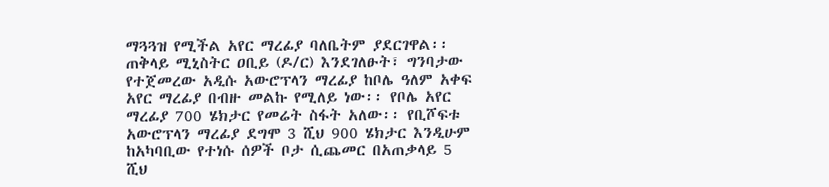ማጓጓዝ የሚችል አየር ማረፊያ ባለቤትም ያደርገዋል፡፡
ጠቅላይ ሚኒስትር ዐቢይ (ዶ/ር) እንደገለፁት፣ ግንባታው የተጀመረው አዲሱ አውሮፕላን ማረፊያ ከቦሌ ዓለም አቀፍ አየር ማረፊያ በብዙ መልኩ የሚለይ ነው፡፡ የቦሌ አየር ማረፊያ 700 ሄክታር የመሬት ስፋት አለው፡፡ የቢሾፍቱ አውሮፕላን ማረፊያ ደግሞ 3 ሺህ 900 ሄክታር እንዲሁም ከአካባቢው የተነሱ ሰዎች ቦታ ሲጨመር በአጠቃላይ 5 ሺህ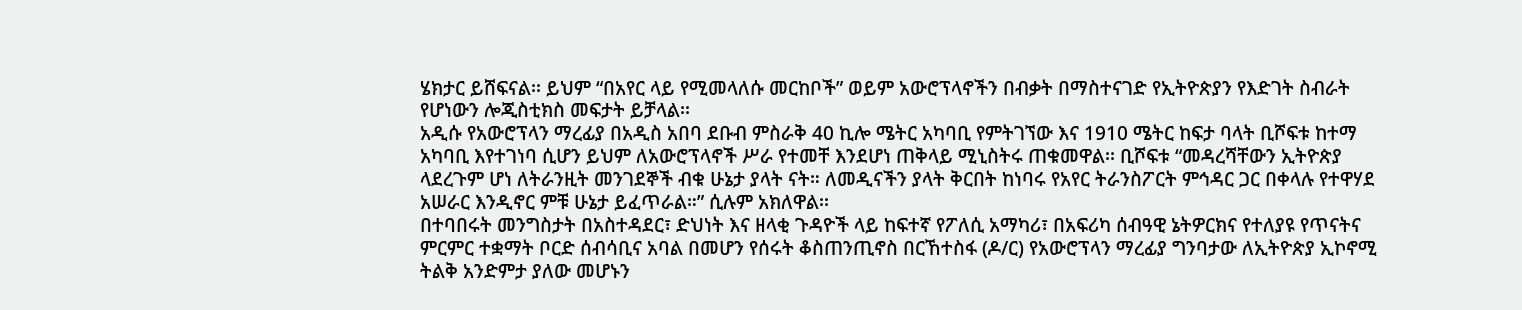ሄክታር ይሸፍናል፡፡ ይህም “በአየር ላይ የሚመላለሱ መርከቦች” ወይም አውሮፕላኖችን በብቃት በማስተናገድ የኢትዮጵያን የእድገት ስብራት የሆነውን ሎጂስቲክስ መፍታት ይቻላል፡፡
አዲሱ የአውሮፕላን ማረፊያ በአዲስ አበባ ደቡብ ምስራቅ 40 ኪሎ ሜትር አካባቢ የምትገኘው እና 1910 ሜትር ከፍታ ባላት ቢሾፍቱ ከተማ አካባቢ እየተገነባ ሲሆን ይህም ለአውሮፕላኖች ሥራ የተመቸ እንደሆነ ጠቅላይ ሚኒስትሩ ጠቁመዋል፡፡ ቢሾፍቱ “መዳረሻቸውን ኢትዮጵያ ላደረጉም ሆነ ለትራንዚት መንገደኞች ብቁ ሁኔታ ያላት ናት። ለመዲናችን ያላት ቅርበት ከነባሩ የአየር ትራንስፖርት ምኅዳር ጋር በቀላሉ የተዋሃደ አሠራር እንዲኖር ምቹ ሁኔታ ይፈጥራል።” ሲሉም አክለዋል፡፡
በተባበሩት መንግስታት በአስተዳደር፣ ድህነት እና ዘላቂ ጉዳዮች ላይ ከፍተኛ የፖለሲ አማካሪ፣ በአፍሪካ ሰብዓዊ ኔትዎርክና የተለያዩ የጥናትና ምርምር ተቋማት ቦርድ ሰብሳቢና አባል በመሆን የሰሩት ቆስጠንጢኖስ በርኸተስፋ (ዶ/ር) የአውሮፕላን ማረፊያ ግንባታው ለኢትዮጵያ ኢኮኖሚ ትልቅ አንድምታ ያለው መሆኑን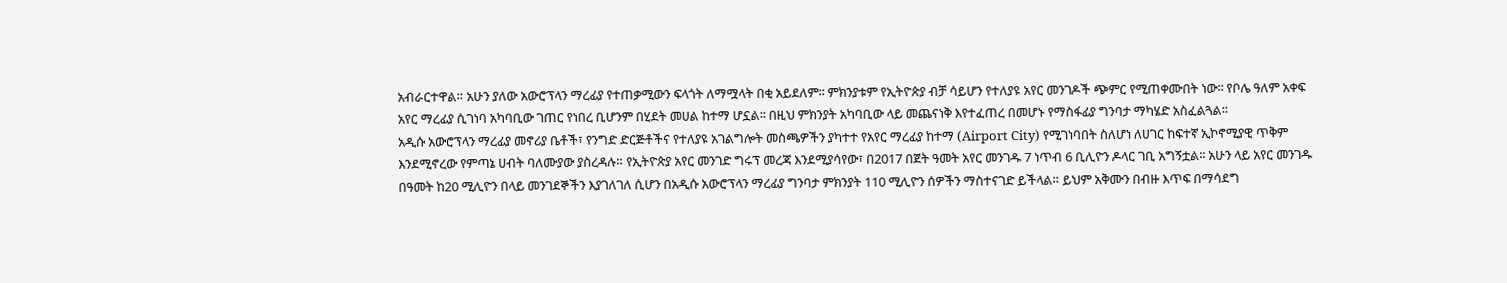አብራርተዋል። አሁን ያለው አውሮፕላን ማረፊያ የተጠቃሚውን ፍላጎት ለማሟላት በቂ አይደለም፡፡ ምክንያቱም የኢትዮጵያ ብቻ ሳይሆን የተለያዩ አየር መንገዶች ጭምር የሚጠቀሙበት ነው፡፡ የቦሌ ዓለም አቀፍ አየር ማረፊያ ሲገነባ አካባቢው ገጠር የነበረ ቢሆንም በሂደት መሀል ከተማ ሆኗል፡፡ በዚህ ምክንያት አካባቢው ላይ መጨናነቅ እየተፈጠረ በመሆኑ የማስፋፊያ ግንባታ ማካሄድ አስፈልጓል፡፡
አዲሱ አውሮፕላን ማረፊያ መኖሪያ ቤቶች፣ የንግድ ድርጅቶችና የተለያዩ አገልግሎት መስጫዎችን ያካተተ የአየር ማረፊያ ከተማ (Airport City) የሚገነባበት ስለሆነ ለሀገር ከፍተኛ ኢኮኖሚያዊ ጥቅም እንደሚኖረው የምጣኔ ሀብት ባለሙያው ያስረዳሉ። የኢትዮጵያ አየር መንገድ ግሩፕ መረጃ እንደሚያሳየው፣ በ2017 በጀት ዓመት አየር መንገዱ 7 ነጥብ 6 ቢሊዮን ዶላር ገቢ አግኝቷል፡፡ አሁን ላይ አየር መንገዱ በዓመት ከ20 ሚሊዮን በላይ መንገደኞችን እያገለገለ ሲሆን በአዲሱ አውሮፕላን ማረፊያ ግንባታ ምክንያት 110 ሚሊዮን ሰዎችን ማስተናገድ ይችላል። ይህም አቅሙን በብዙ እጥፍ በማሳደግ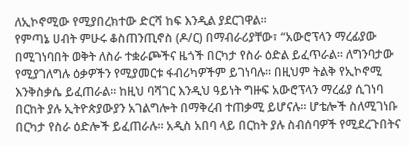ለኢኮኖሚው የሚያበረክተው ድርሻ ከፍ እንዲል ያደርገዋል፡፡
የምጣኔ ሀብት ምሁሩ ቆስጠንጢኖስ (ዶ/ር) በማብራሪያቸው፣ “አውሮፕላን ማረፊያው በሚገነባበት ወቅት ለስራ ተቋራጮችና ዜጎች በርካታ የስራ ዕድል ይፈጥራል፡፡ ለግንባታው የሚያገለግሉ ዕቃዎችን የሚያመርቱ ፋብሪካዎችም ይገነባሉ፡፡ በዚህም ትልቅ የኢኮኖሚ እንቅስቃሴ ይፈጠራል። ከዚህ ባሻገር እንዲህ ዓይነት ግዙፍ አውሮፕላን ማረፊያ ሲገነባ በርከት ያሉ ኢትዮጵያውያን አገልግሎት በማቅረብ ተጠቃሚ ይሆናሉ፡፡ ሆቴሎች ስለሚገነቡ በርካታ የስራ ዕድሎች ይፈጠራሉ፡፡ አዲስ አበባ ላይ በርከት ያሉ ስብሰባዎች የሚደረጉበትና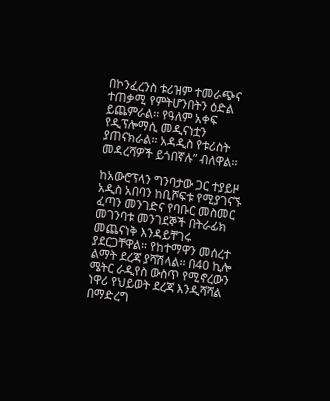በኮንፈረንስ ቱሪዝም ተመራጭና ተጠቃሚ የምትሆንበትን ዕድል ይጨምራል፡፡ የዓለም አቀፍ የዲፕሎማሲ መዲናነቷን ያጠናክራል፡፡ አዳዲስ የቱሪስት መዳረሻዎች ይጎበኛሉ” ብለዋል፡፡

ከአውሮፕላን ግንባታው ጋር ተያይዞ አዲስ አበባን ከቢሾፍቱ የሚያገናኙ ፈጣን መንገድና የባቡር መስመር መገንባቱ መንገደኞች በትራፊክ መጨናነቅ እንዳይቸገሩ ያደርጋቸዋል። የከተማዋን መሰረተ ልማት ደረጃ ያሻሽላል፡፡ በ40 ኪሎ ሜትር ራዲየስ ውስጥ የሚኖረውን ነዋሪ የህይወት ደረጃ እንዲሻሻል በማድረግ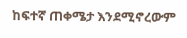ከፍተኛ ጠቀሜታ እንደሚኖረውም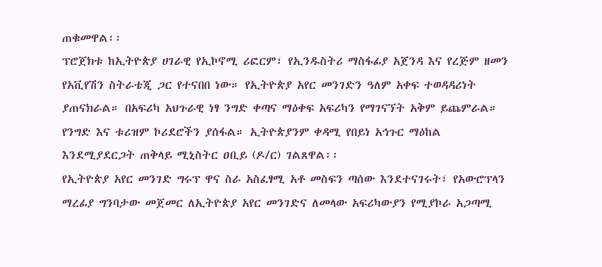ጠቁመዋል፡፡
ፕሮጀክቱ ከኢትዮጵያ ሀገራዊ የኢኮኖሚ ሪፎርም፣ የኢንዱስትሪ ማስፋፊያ አጀንዳ እና የረጅም ዘመን የአቪየሽን ስትራቴጂ ጋር የተናበበ ነው። የኢትዮጵያ አየር መንገድን ዓለም አቀፍ ተወዳዳሪነት ያጠናክራል። በአፍሪካ አህጉራዊ ነፃ ንግድ ቀጣና ማዕቀፍ አፍሪካን የማገናኘት አቅም ይጨምራል። የንግድ እና ቱሪዝም ኮሪደሮችን ያሰፋል። ኢትዮጵያንም ቀዳሚ የበይነ አኅጉር ማዕከል እንደሚያደርጋት ጠቅላይ ሚኒስትር ዐቢይ (ዶ/ር) ገልጸዋል፡፡
የኢትዮጵያ አየር መንገድ ግሩፕ ዋና ስራ አስፈፃሚ አቶ መስፍን ጣሰው እንደተናገሩት፣ የአውሮፕላን ማረፊያ ግንባታው መጀመር ለኢትዮጵያ አየር መንገድና ለመላው አፍሪካውያን የሚያኮራ አጋጣሚ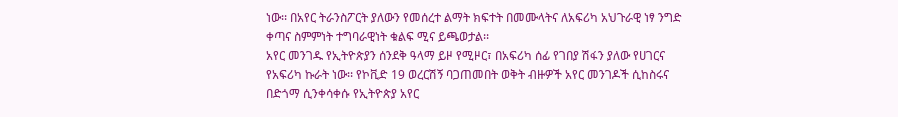ነው፡፡ በአየር ትራንስፖርት ያለውን የመሰረተ ልማት ክፍተት በመሙላትና ለአፍሪካ አህጉራዊ ነፃ ንግድ ቀጣና ስምምነት ተግባራዊነት ቁልፍ ሚና ይጫወታል፡፡
አየር መንገዱ የኢትዮጵያን ሰንደቅ ዓላማ ይዞ የሚዞር፣ በአፍሪካ ሰፊ የገበያ ሽፋን ያለው የሀገርና የአፍሪካ ኩራት ነው፡፡ የኮቪድ 19 ወረርሽኝ ባጋጠመበት ወቅት ብዙዎች አየር መንገዶች ሲከስሩና በድጎማ ሲንቀሳቀሱ የኢትዮጵያ አየር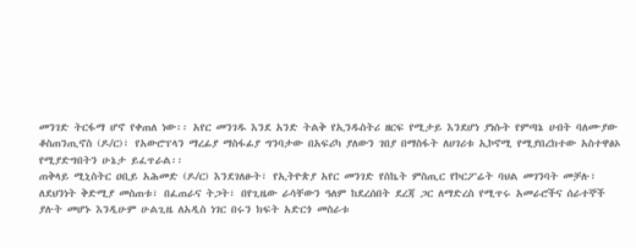መንገድ ትርፋማ ሆኖ የቀጠለ ነው፡፡ አየር መንገዱ እንደ አንድ ትልቅ የኢንዱስትሪ ዘርፍ የሚታይ እንደሆነ ያነሱት የምጣኔ ሀብት ባለሙያው ቆስጠንጢኖስ (ዶ/ር)፣ የአውሮፕላን ማረፊያ ማስፋፊያ ግንባታው በአፍሪካ ያለውን ገበያ በማስፋት ለሀገሪቱ ኢኮኖሚ የሚያበረክተው አስተዋፅኦ የሚያድግበትን ሁኔታ ይፈጥራል፡፡
ጠቅላይ ሚኒስትር ዐቢይ አሕመድ (ዶ/ር) እንደገለፁት፣ የኢትዮጵያ አየር መንገድ የስኬት ምስጢር የኮርፖሬት ባህል መገንባት መቻሉ፣ ለደህንነት ቅድሚያ መስጠቱ፣ በፈጠራና ትጋት፣ በየጊዜው ራሳቸውን ዓለም ከደረሰበት ደረጃ ጋር ለማድረስ የሚጥሩ አመራሮችና ሰራተኞች ያሉት መሆኑ እንዲሁም ሁልጊዜ ለአዲስ ነገር በሩን ክፍት አድርጎ መስራቱ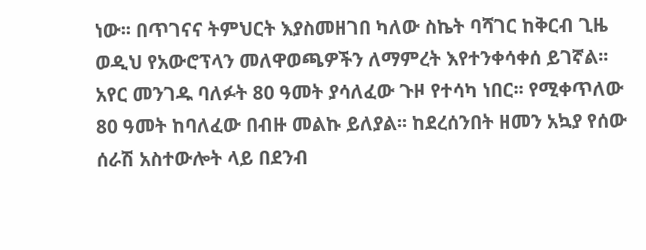ነው፡፡ በጥገናና ትምህርት እያስመዘገበ ካለው ስኬት ባሻገር ከቅርብ ጊዜ ወዲህ የአውሮፕላን መለዋወጫዎችን ለማምረት እየተንቀሳቀሰ ይገኛል፡፡
አየር መንገዱ ባለፉት 80 ዓመት ያሳለፈው ጉዞ የተሳካ ነበር፡፡ የሚቀጥለው 80 ዓመት ከባለፈው በብዙ መልኩ ይለያል፡፡ ከደረሰንበት ዘመን አኳያ የሰው ሰራሽ አስተውሎት ላይ በደንብ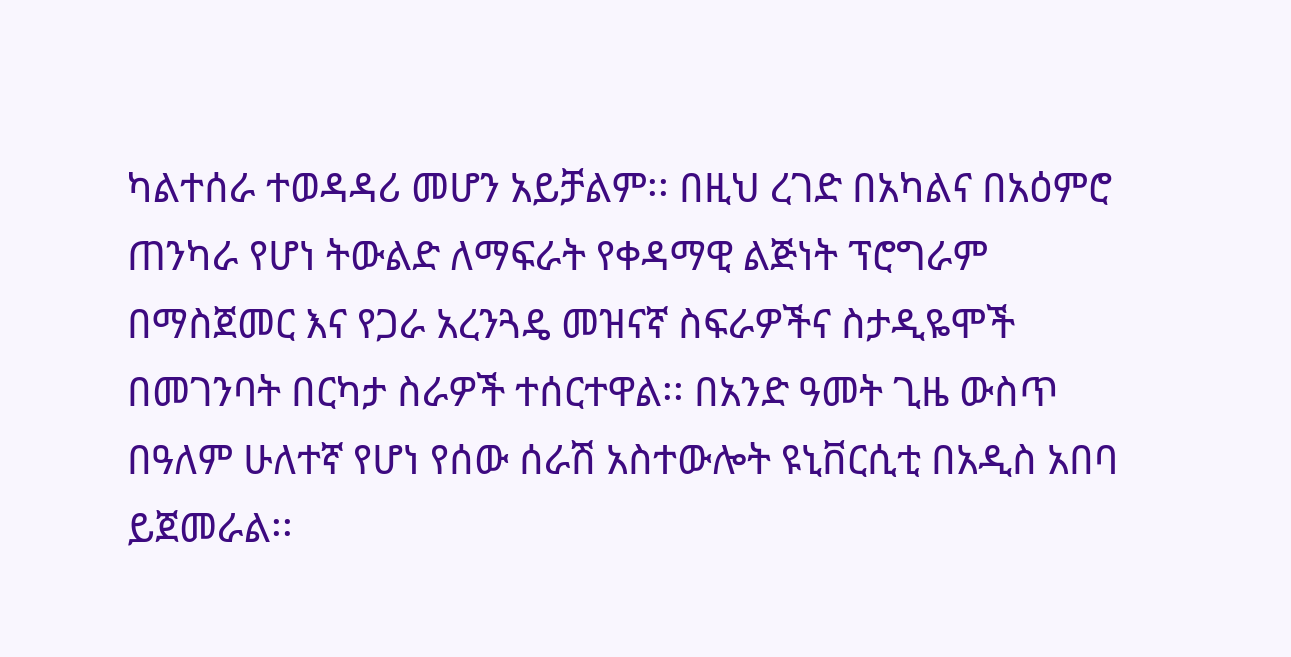ካልተሰራ ተወዳዳሪ መሆን አይቻልም፡፡ በዚህ ረገድ በአካልና በአዕምሮ ጠንካራ የሆነ ትውልድ ለማፍራት የቀዳማዊ ልጅነት ፕሮግራም በማስጀመር እና የጋራ አረንጓዴ መዝናኛ ስፍራዎችና ስታዲዬሞች በመገንባት በርካታ ስራዎች ተሰርተዋል፡፡ በአንድ ዓመት ጊዜ ውስጥ በዓለም ሁለተኛ የሆነ የሰው ሰራሽ አስተውሎት ዩኒቨርሲቲ በአዲስ አበባ ይጀመራል፡፡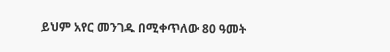ይህም አየር መንገዱ በሚቀጥለው 80 ዓመት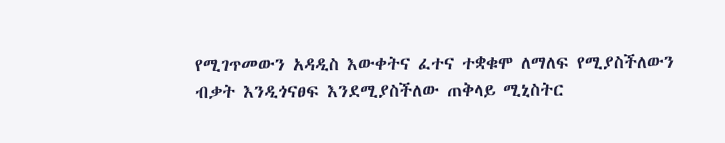የሚገጥመውን አዳዲስ እውቀትና ፈተና ተቋቁሞ ለማለፍ የሚያስችለውን ብቃት እንዲጎናፀፍ እንደሚያስችለው ጠቅላይ ሚኒስትር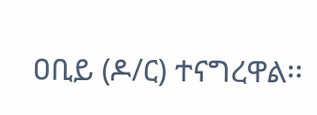ዐቢይ (ዶ/ር) ተናግረዋል፡፡